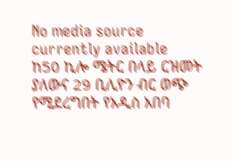No media source currently available
ከ50 ኪሎ ሜትር በላይ ርዝመት ያለውና 29 ቢሊዮን ብር ወጭ የሚደረግበት የአዲስ አበባ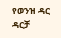የወንዝ ዳር ዳርቻ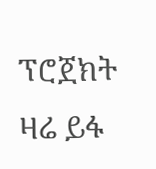ፕሮጀክት ዛሬ ይፋ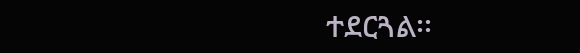ተደርጓል፡፡